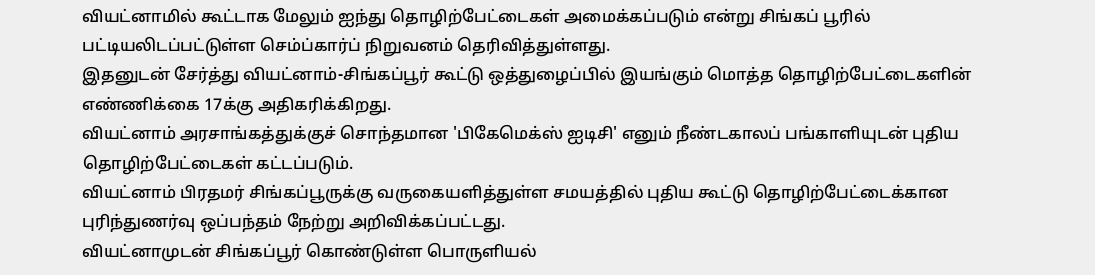வியட்னாமில் கூட்டாக மேலும் ஐந்து தொழிற்பேட்டைகள் அமைக்கப்படும் என்று சிங்கப் பூரில் பட்டியலிடப்பட்டுள்ள செம்ப்கார்ப் நிறுவனம் தெரிவித்துள்ளது.
இதனுடன் சேர்த்து வியட்னாம்-சிங்கப்பூர் கூட்டு ஒத்துழைப்பில் இயங்கும் மொத்த தொழிற்பேட்டைகளின் எண்ணிக்கை 17க்கு அதிகரிக்கிறது.
வியட்னாம் அரசாங்கத்துக்குச் சொந்தமான 'பிகேமெக்ஸ் ஐடிசி' எனும் நீண்டகாலப் பங்காளியுடன் புதிய தொழிற்பேட்டைகள் கட்டப்படும்.
வியட்னாம் பிரதமர் சிங்கப்பூருக்கு வருகையளித்துள்ள சமயத்தில் புதிய கூட்டு தொழிற்பேட்டைக்கான புரிந்துணர்வு ஒப்பந்தம் நேற்று அறிவிக்கப்பட்டது.
வியட்னாமுடன் சிங்கப்பூர் கொண்டுள்ள பொருளியல்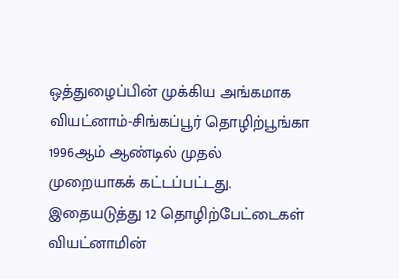ஒத்துழைப்பின் முக்கிய அங்கமாக வியட்னாம்-சிங்கப்பூர் தொழிற்பூங்கா 1996ஆம் ஆண்டில் முதல் முறையாகக் கட்டப்பட்டது.
இதையடுத்து 12 தொழிற்பேட்டைகள் வியட்னாமின்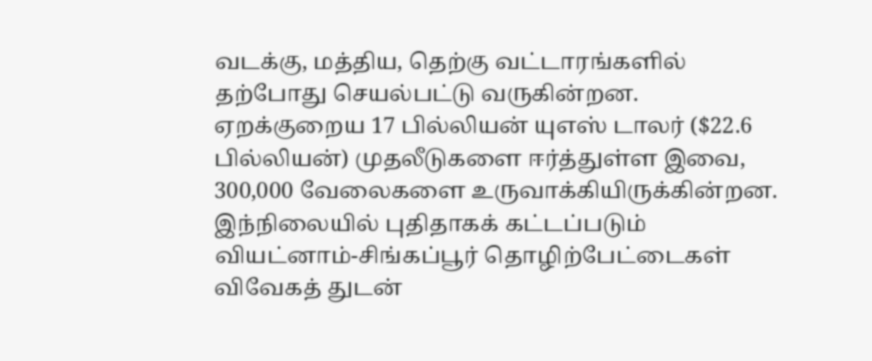வடக்கு, மத்திய, தெற்கு வட்டாரங்களில் தற்போது செயல்பட்டு வருகின்றன.
ஏறக்குறைய 17 பில்லியன் யுஎஸ் டாலர் ($22.6 பில்லியன்) முதலீடுகளை ஈர்த்துள்ள இவை, 300,000 வேலைகளை உருவாக்கியிருக்கின்றன.
இந்நிலையில் புதிதாகக் கட்டப்படும் வியட்னாம்-சிங்கப்பூர் தொழிற்பேட்டைகள் விவேகத் துடன்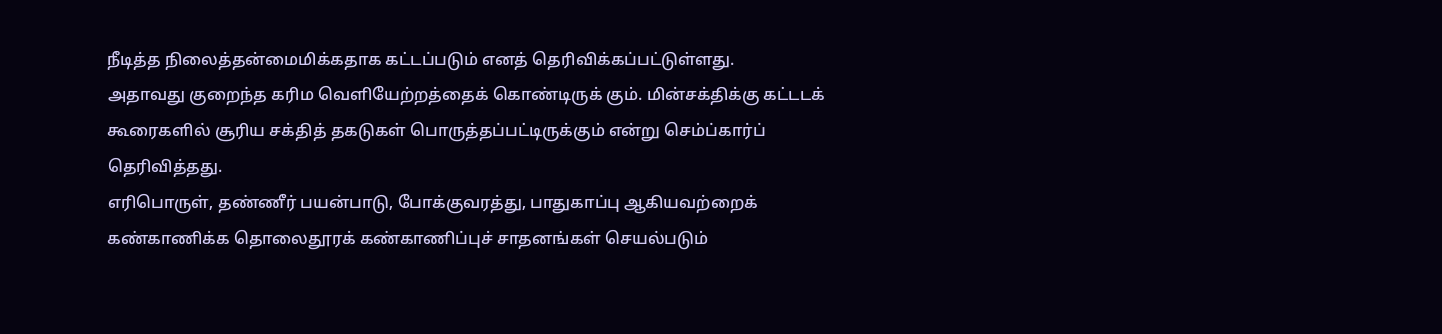நீடித்த நிலைத்தன்மைமிக்கதாக கட்டப்படும் எனத் தெரிவிக்கப்பட்டுள்ளது.
அதாவது குறைந்த கரிம வெளியேற்றத்தைக் கொண்டிருக் கும். மின்சக்திக்கு கட்டடக் கூரைகளில் சூரிய சக்தித் தகடுகள் பொருத்தப்பட்டிருக்கும் என்று செம்ப்கார்ப் தெரிவித்தது.
எரிபொருள், தண்ணீர் பயன்பாடு, போக்குவரத்து, பாதுகாப்பு ஆகியவற்றைக் கண்காணிக்க தொலைதூரக் கண்காணிப்புச் சாதனங்கள் செயல்படும்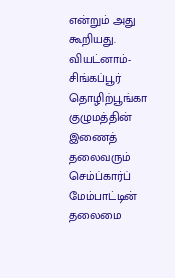என்றும் அது கூறியது.
வியட்னாம்-சிங்கப்பூர் தொழிற்பூங்கா குழுமத்தின் இணைத் தலைவரும் செம்ப்கார்ப் மேம்பாட்டின் தலைமை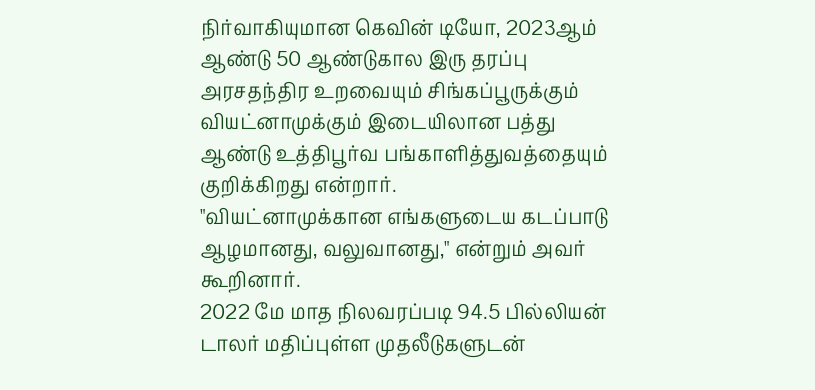நிர்வாகியுமான கெவின் டியோ, 2023ஆம் ஆண்டு 50 ஆண்டுகால இரு தரப்பு அரசதந்திர உறவையும் சிங்கப்பூருக்கும் வியட்னாமுக்கும் இடையிலான பத்து ஆண்டு உத்திபூர்வ பங்காளித்துவத்தையும் குறிக்கிறது என்றார்.
"வியட்னாமுக்கான எங்களுடைய கடப்பாடு ஆழமானது, வலுவானது," என்றும் அவர் கூறினார்.
2022 மே மாத நிலவரப்படி 94.5 பில்லியன் டாலர் மதிப்புள்ள முதலீடுகளுடன்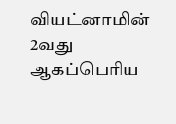வியட்னாமின் 2வது ஆகப்பெரிய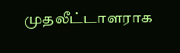முதலீட்டாளராக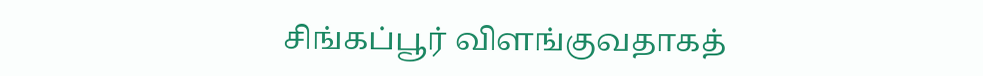சிங்கப்பூர் விளங்குவதாகத்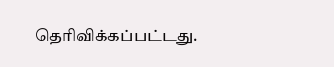தெரிவிக்கப்பட்டது.